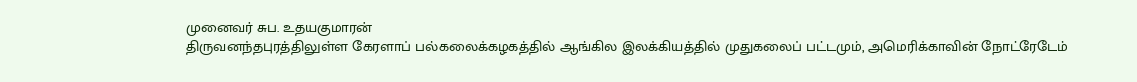முனைவர் சுப. உதயகுமாரன்
திருவனந்தபுரத்திலுள்ள கேரளாப் பல்கலைக்கழகத்தில் ஆங்கில இலக்கியத்தில் முதுகலைப் பட்டமும், அமெரிக்காவின் நோட்ரேடேம்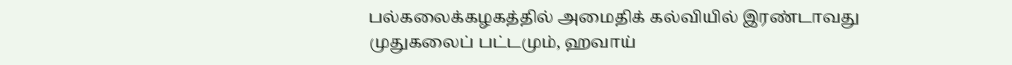பல்கலைக்கழகத்தில் அமைதிக் கல்வியில் இரண்டாவது முதுகலைப் பட்டமும், ஹவாய்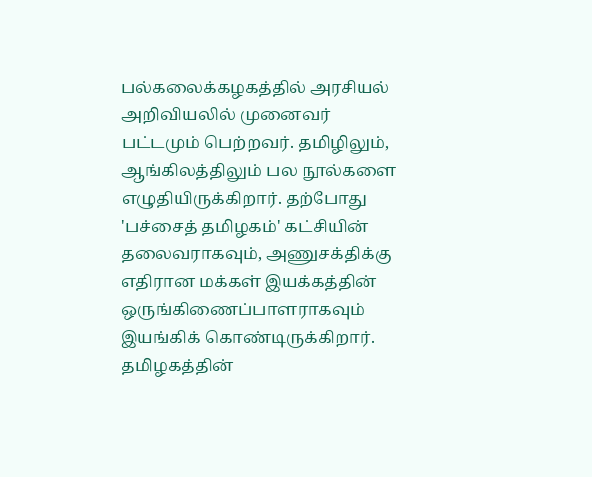பல்கலைக்கழகத்தில் அரசியல் அறிவியலில் முனைவர் பட்டமும் பெற்றவர். தமிழிலும், ஆங்கிலத்திலும் பல நூல்களை எழுதியிருக்கிறார். தற்போது 'பச்சைத் தமிழகம்' கட்சியின் தலைவராகவும், அணுசக்திக்கு எதிரான மக்கள் இயக்கத்தின் ஒருங்கிணைப்பாளராகவும் இயங்கிக் கொண்டிருக்கிறார். தமிழகத்தின்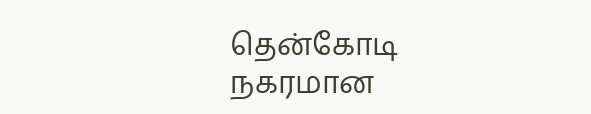தென்கோடி நகரமான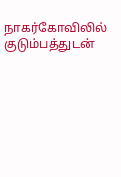நாகர்கோவிலில் குடும்பத்துடன்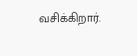வசிக்கிறார்.